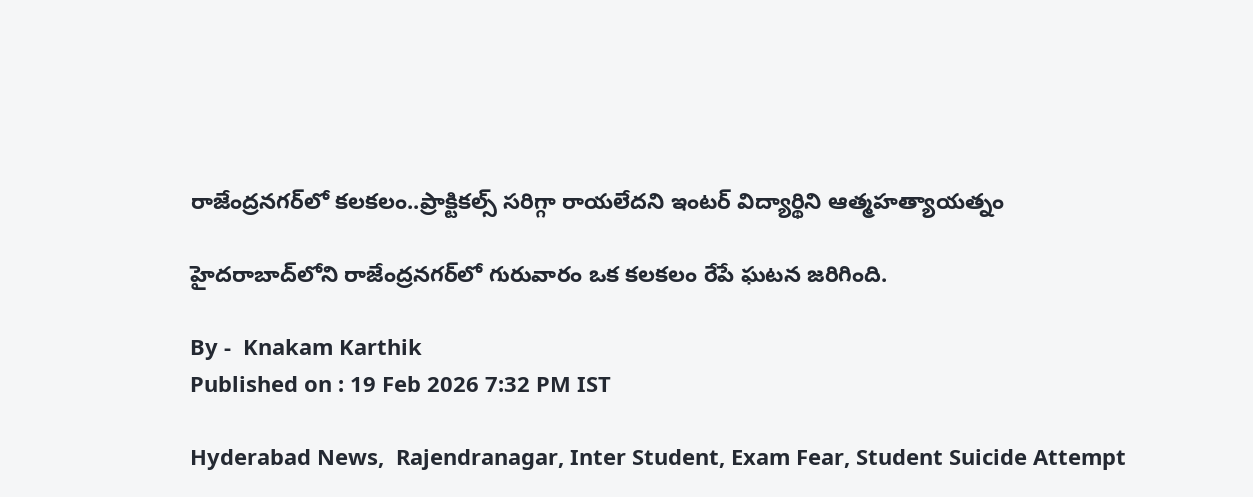రాజేంద్రనగర్‌లో కలకలం..ప్రాక్టికల్స్ సరిగ్గా రాయలేదని ఇంటర్ విద్యార్థిని ఆత్మహత్యాయత్నం

హైదరాబాద్‌లోని రాజేంద్రనగర్‌లో గురువారం ఒక కలకలం రేపే ఘటన జరిగింది.

By -  Knakam Karthik
Published on : 19 Feb 2026 7:32 PM IST

Hyderabad News,  Rajendranagar, Inter Student, Exam Fear, Student Suicide Attempt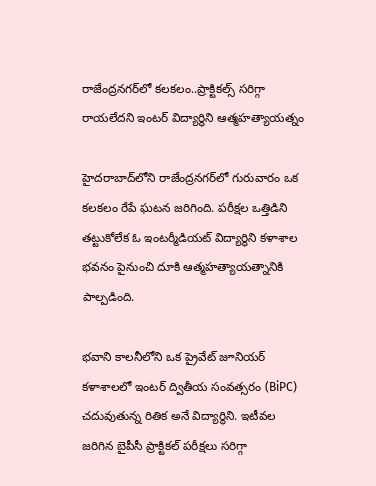రాజేంద్రనగర్‌లో కలకలం..ప్రాక్టికల్స్ సరిగ్గా రాయలేదని ఇంటర్ విద్యార్థిని ఆత్మహత్యాయత్నం

హైదరాబాద్‌లోని రాజేంద్రనగర్‌లో గురువారం ఒక కలకలం రేపే ఘటన జరిగింది. పరీక్షల ఒత్తిడిని తట్టుకోలేక ఓ ఇంటర్మీడియట్ విద్యార్థిని కళాశాల భవనం పైనుంచి దూకి ఆత్మహత్యాయత్నానికి పాల్పడింది.

భవాని కాలనీలోని ఒక ప్రైవేట్ జూనియర్ కళాశాలలో ఇంటర్ ద్వితీయ సంవత్సరం (BiPC) చదువుతున్న రితిక అనే విద్యార్థిని. ఇటీవల జరిగిన బైపీసీ ప్రాక్టికల్ పరీక్షలు సరిగ్గా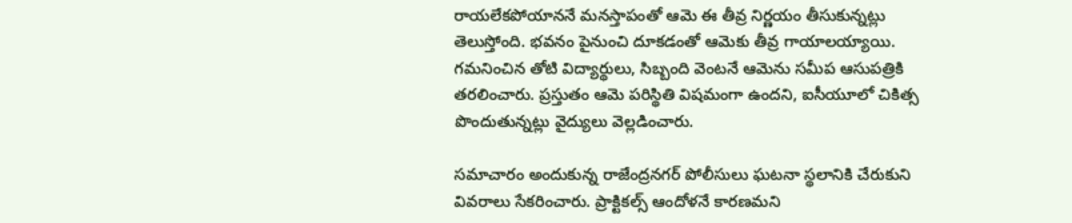రాయలేకపోయాననే మనస్తాపంతో ఆమె ఈ తీవ్ర నిర్ణయం తీసుకున్నట్లు తెలుస్తోంది. భవనం పైనుంచి దూకడంతో ఆమెకు తీవ్ర గాయాలయ్యాయి. గమనించిన తోటి విద్యార్థులు, సిబ్బంది వెంటనే ఆమెను సమీప ఆసుపత్రికి తరలించారు. ప్రస్తుతం ఆమె పరిస్థితి విషమంగా ఉందని, ఐసీయూలో చికిత్స పొందుతున్నట్లు వైద్యులు వెల్లడించారు.

సమాచారం అందుకున్న రాజేంద్రనగర్ పోలీసులు ఘటనా స్థలానికి చేరుకుని వివరాలు సేకరించారు. ప్రాక్టికల్స్ ఆందోళనే కారణమని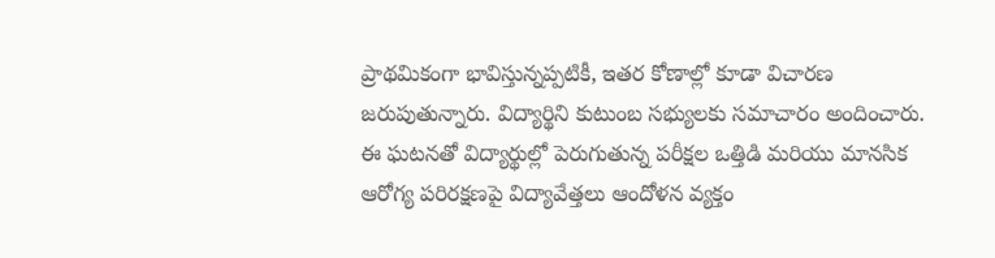ప్రాథమికంగా భావిస్తున్నప్పటికీ, ఇతర కోణాల్లో కూడా విచారణ జరుపుతున్నారు. విద్యార్థిని కుటుంబ సభ్యులకు సమాచారం అందించారు. ఈ ఘటనతో విద్యార్థుల్లో పెరుగుతున్న పరీక్షల ఒత్తిడి మరియు మానసిక ఆరోగ్య పరిరక్షణపై విద్యావేత్తలు ఆందోళన వ్యక్తం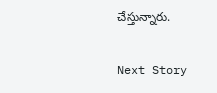చేస్తున్నారు.

Next Story